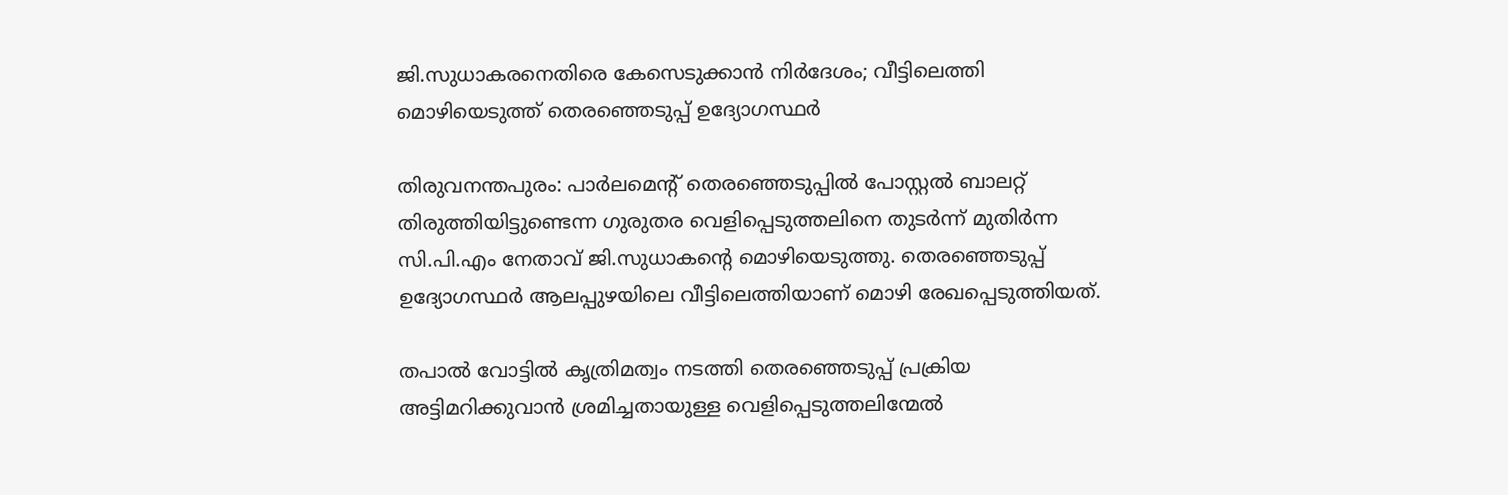ജി.സുധാകരനെതിരെ കേസെടുക്കാൻ നിർദേശം; വീട്ടിലെത്തി മൊഴിയെടുത്ത് തെരഞ്ഞെടുപ്പ് ഉദ്യോഗസ്ഥർ

തിരുവനന്തപുരം: പാർലമെന്‍റ് തെരഞ്ഞെടുപ്പിൽ പോസ്റ്റൽ ബാലറ്റ് തിരുത്തിയിട്ടുണ്ടെന്ന ഗുരുതര വെളിപ്പെടുത്തലിനെ തുടർന്ന് മുതിർന്ന സി.പി.എം നേതാവ് ജി.സുധാകന്റെ മൊഴിയെടുത്തു. തെരഞ്ഞെടുപ്പ് ഉദ്യോഗസ്ഥർ ആലപ്പുഴയിലെ വീട്ടിലെത്തിയാണ് മൊഴി രേഖപ്പെടുത്തിയത്.

തപാല്‍ വോട്ടില്‍ കൃത്രിമത്വം നടത്തി തെരഞ്ഞെടുപ്പ് പ്രക്രിയ അട്ടിമറിക്കുവാന്‍ ശ്രമിച്ചതായുള്ള വെളിപ്പെടുത്തലിന്മേല്‍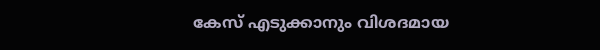കേസ് എടുക്കാനും വിശദമായ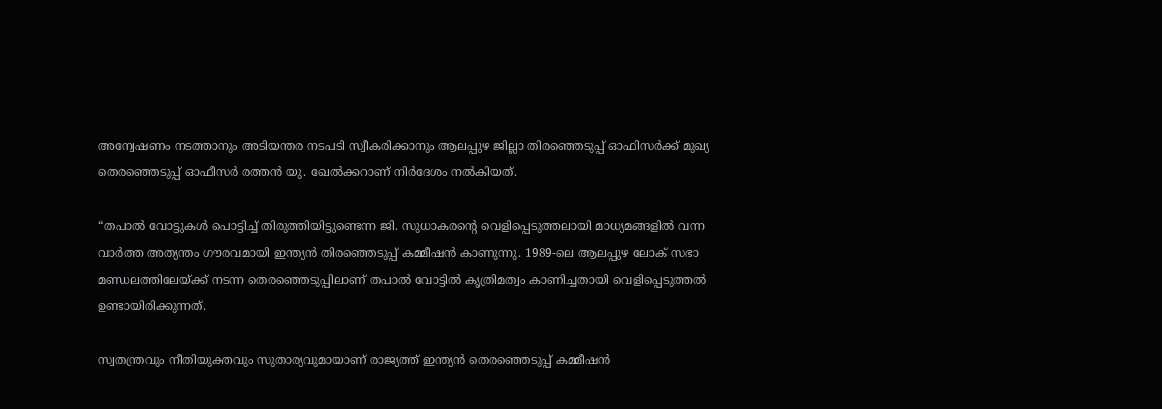അന്വേഷണം നടത്താനും അടിയന്തര നടപടി സ്വീകരിക്കാനും ആലപ്പുഴ ജില്ലാ തിരഞ്ഞെടുപ്പ് ഓഫിസര്‍ക്ക് മുഖ്യ തെരഞ്ഞെടുപ്പ് ഓഫീസർ രത്തന്‍ യു. ഖേല്‍ക്കറാണ് നിര്‍ദേശം നല്‍കിയത്.

“തപാൽ വോട്ടുകൾ പൊട്ടിച്ച് തിരുത്തിയിട്ടുണ്ടെന്ന ജി. സുധാകരന്റെ വെളിപ്പെടുത്തലായി മാധ്യമങ്ങളിൽ വന്ന വാർത്ത അത്യന്തം ഗൗരവമായി ഇന്ത്യൻ തിരഞ്ഞെടുപ്പ് കമ്മീഷൻ കാണുന്നു. 1989-ലെ ആലപ്പുഴ ലോക് സഭാ മണ്ഡലത്തിലേയ്ക്ക് നടന്ന തെരഞ്ഞെടുപ്പിലാണ് തപാൽ വോട്ടിൽ കൃത്രിമത്വം കാണിച്ചതായി വെളിപ്പെടുത്തൽ ഉണ്ടായിരിക്കുന്നത്.

സ്വതന്ത്രവും നീതിയുക്തവും സുതാര്യവുമായാണ് രാജ്യത്ത് ഇന്ത്യൻ തെരഞ്ഞെടുപ്പ് കമ്മീഷൻ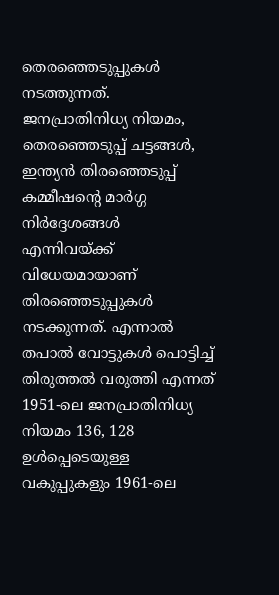തെരഞ്ഞെടുപ്പുകൾ നടത്തുന്നത്. ജനപ്രാതിനിധ്യ നിയമം, തെരഞ്ഞെടുപ്പ് ചട്ടങ്ങൾ, ഇന്ത്യൻ തിരഞ്ഞെടുപ്പ് കമ്മീഷന്റെ മാർഗ്ഗ നിർദ്ദേശങ്ങൾ എന്നിവയ്ക്ക് വിധേയമായാണ് തിരഞ്ഞെടുപ്പുകൾ നടക്കുന്നത്. എന്നാൽ തപാൽ വോട്ടുകൾ പൊട്ടിച്ച് തിരുത്തൽ വരുത്തി എന്നത് 1951-ലെ ജനപ്രാതിനിധ്യ നിയമം 136, 128 ഉൾപ്പെടെയുള്ള വകുപ്പുകളും 1961-ലെ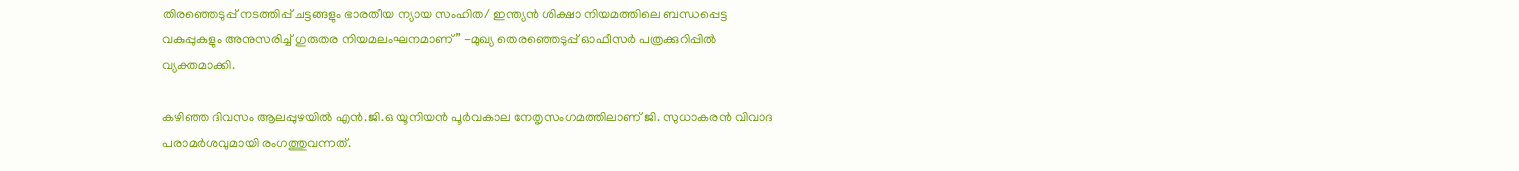തിരഞ്ഞെടുപ്പ് നടത്തിപ്പ് ചട്ടങ്ങളും ഭാരതീയ ന്യായ സംഹിത/ ഇന്ത്യൻ ശിക്ഷാ നിയമത്തിലെ ബന്ധപ്പെട്ട വകുപ്പുകളും അനുസരിച്ച് ഗുരുതര നിയമലംഘനമാണ്” -മുഖ്യ തെരഞ്ഞെടുപ്പ് ഓഫീസർ പത്രക്കുറിപ്പിൽ വ്യക്തമാക്കി.

കഴിഞ്ഞ ദിവസം ആലപ്പുഴയിൽ എൻ.ജി.ഒ യൂനിയൻ പൂർവകാല നേതൃസംഗമത്തിലാണ് ജി. സുധാകരൻ വിവാദ പരാമർശവുമായി രംഗത്തുവന്നത്.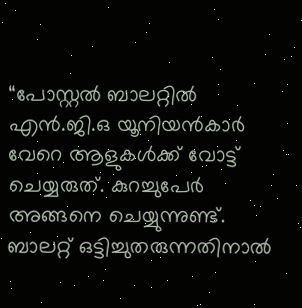“പോസ്റ്റൽ ബാലറ്റിൽ എൻ.ജി.ഒ യൂനിയൻകാർ വേറെ ആളുകൾക്ക് വോട്ട് ചെയ്യരുത്. കുറച്ചുപേർ അങ്ങനെ ചെയ്യുന്നുണ്ട്. ബാലറ്റ് ഒട്ടിച്ചുതരുന്നതിനാൽ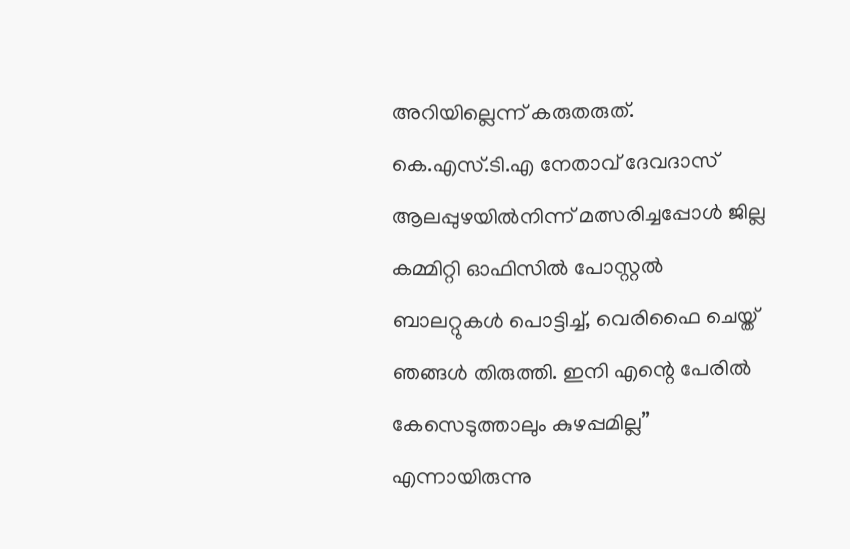അറിയില്ലെന്ന് കരുതരുത്. കെ.എസ്.ടി.എ നേതാവ് ദേവദാസ് ആലപ്പുഴയിൽനിന്ന് മത്സരിച്ചപ്പോൾ ജില്ല കമ്മിറ്റി ഓഫിസിൽ പോസ്റ്റൽ ബാലറ്റുകൾ പൊട്ടിച്ച്, വെരിഫൈ ചെയ്ത് ഞങ്ങൾ തിരുത്തി. ഇനി എന്റെ പേരിൽ കേസെടുത്താലും കുഴപ്പമില്ല” എന്നായിരുന്നു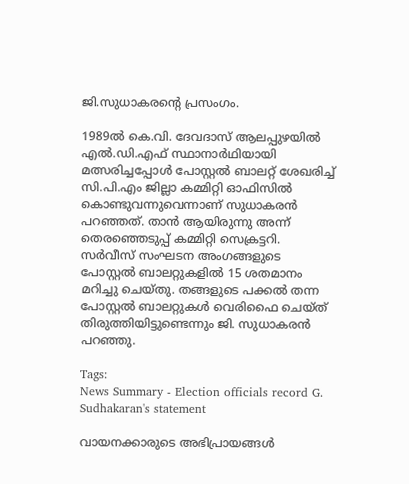ജി.സുധാകരന്റെ പ്രസംഗം.

1989ൽ കെ.വി. ദേവദാസ് ആലപ്പുഴയിൽ എൽ.ഡി.എഫ് സ്ഥാനാർഥിയായി മത്സരിച്ചപ്പോൾ പോസ്റ്റൽ ബാലറ്റ് ശേഖരിച്ച് സി.പി.എം ജില്ലാ കമ്മിറ്റി ഓഫിസിൽ കൊണ്ടുവന്നുവെന്നാണ് സുധാകരൻ പറഞ്ഞത്. താൻ ആയിരുന്നു അന്ന് തെരഞ്ഞെടുപ്പ് കമ്മിറ്റി സെക്രട്ടറി. സർവീസ് സംഘടന അംഗങ്ങളുടെ പോസ്റ്റൽ ബാലറ്റുകളിൽ 15 ശതമാനം മറിച്ചു ചെയ്തു. തങ്ങളുടെ പക്കൽ തന്ന പോസ്റ്റൽ ബാലറ്റുകൾ വെരിഫൈ ചെയ്ത് തിരുത്തിയിട്ടുണ്ടെന്നും ജി. സുധാകരൻ പറഞ്ഞു.

Tags:
News Summary - Election officials record G. Sudhakaran's statement

വായനക്കാരുടെ അഭിപ്രായങ്ങള്‍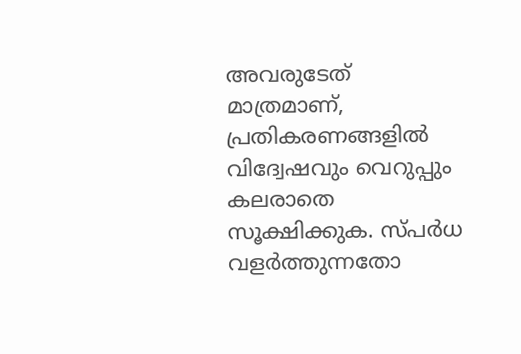അവരുടേത് മാത്രമാണ്, പ്രതികരണങ്ങളിൽ വിദ്വേഷവും വെറുപ്പും കലരാതെ സൂക്ഷിക്കുക. സ്പർധ വളർത്തുന്നതോ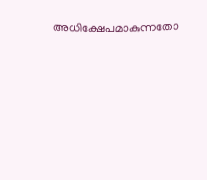അധിക്ഷേപമാകുന്നതോ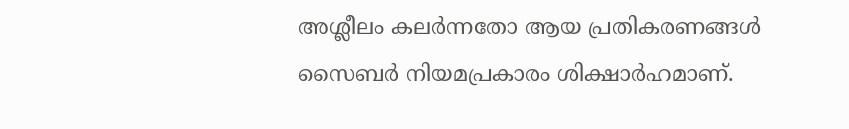അശ്ലീലം കലർന്നതോ ആയ പ്രതികരണങ്ങൾ സൈബർ നിയമപ്രകാരം ശിക്ഷാർഹമാണ്.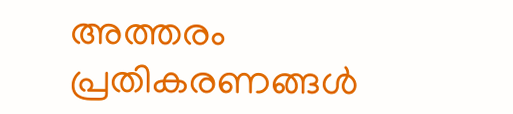അത്തരം പ്രതികരണങ്ങൾ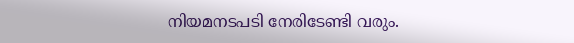നിയമനടപടി നേരിടേണ്ടി വരും.